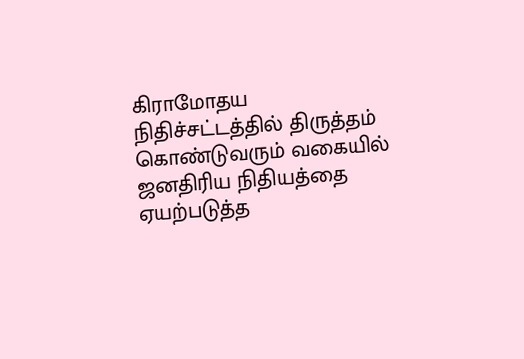கிராமோதய நிதிச்சட்டத்தில் திருத்தம் கொண்டுவரும் வகையில் ஜனதிரிய நிதியத்தை ஏயற்படுத்த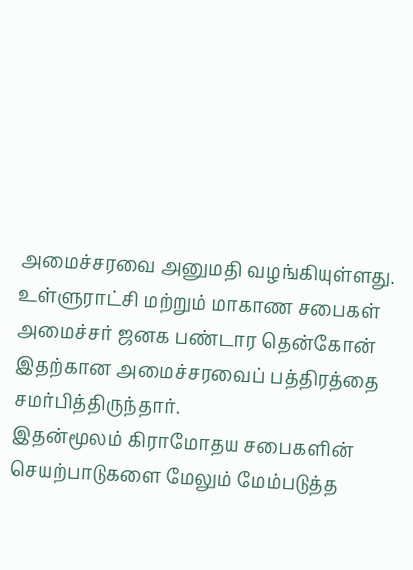அமைச்சரவை அனுமதி வழங்கியுள்ளது. உள்ளுராட்சி மற்றும் மாகாண சபைகள் அமைச்சர் ஜனக பண்டார தென்கோன் இதற்கான அமைச்சரவைப் பத்திரத்தை சமர்பித்திருந்தார்.
இதன்மூலம் கிராமோதய சபைகளின் செயற்பாடுகளை மேலும் மேம்படுத்த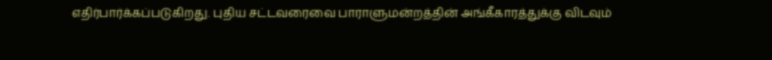எதிர்பார்க்கப்படுகிறது. புதிய சட்டவரைவை பாராளுமன்றத்தின் அங்கீகாரத்துக்கு விடவும்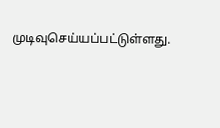முடிவுசெய்யப்பட்டுள்ளது.